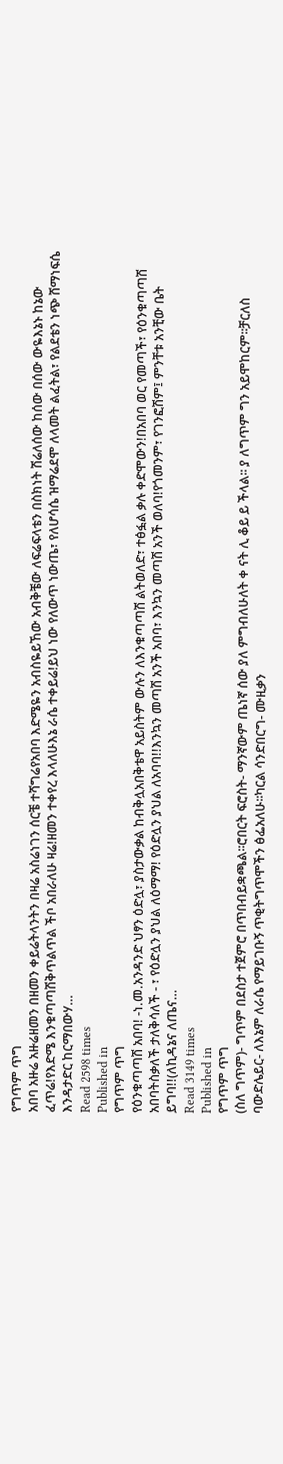የግጥም ጥግ
አበባ አዙሬ አዙሬዘመን በዘመን ቀይሬትላንትን በዛሬ አስሬነገን ሰርቼ ተሻግሬየአበባ እድሜዬን አብስዬይኸው አብቅቼው ለፍሬፍላቴን በስክነት ሽሬለሰው ከሰው በሰው ውዬእኔኑ ከኔው ፈጥሬ!የእድሜ እንቁጣጣሽቅጥልጥል ችቦ አበራለሁ ዛሬ!ዘመን ተቀየረ እላለሁእኔ ራሴ ተቀይሬ!ይህ ነው የለውጥ ነውጤ፣ የለሆሳሴ ዝማሬደሞ ለላመት ልፈትል፣ የልደቴን ነጭ ሸማነፍሴ እንዳታድር ከርማበውሃ…
Read 2598 times
Published in
የግጥም ጥግ
የዕንቁጣጣሽ አበባ! -ነ.መ.አንዳንድ ህፃን ዕድሏ፣ ያስታውቃል ከብቅሏአበቅቴዋ አይስትም ውሉን ለእንቁጣጣሽ ልትወለድ፣ ተፅፏል ቃሉ ቀድሞውን!በአበባ ወር የመጣች፣ የዕንቁጣጣሽ አበባትስቃለች ታለቅሳለች - ፣ የዕድሏን ያህል ለዕማማ! የዕድሏን ያህል ለአባባ!!እንኳን መጣሽ አንች አበባ፣ እንኳን መጣሽ አንች ወለባ!የጎመንም፣ የገንፎሽም፤ ምንቸቱ አንቺው ቤት ይግባ!!(ለኪዳኔና ለጤና…
Read 3149 times
Published in
የግጥም ጥግ
(ስለ ግጥም)- ግጥም በደስታ ተጀምሮ በጥበብይቋጫል፡፡ሮበርት ፍሮስት- ማንኛውም ጤነኛ ሰው ያለ ምግብለሁለት ቀ ናት ሊ ቆይ ይ ችላል፡፡ ያ ለግጥም ግን አይሞከርም፡፡ቻርለስ ባውድሌይር- ለእኔም ለራሴ የማይገቡኝ ጥቂትግጥሞችን ፅፌአለሁ፡፡ካርል ሳንድበርግ- ሙዚቃን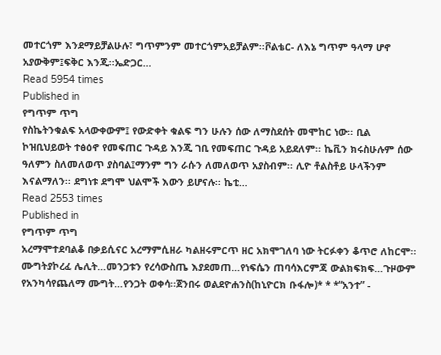መተርጎም እንደማይቻልሁሉ፣ ግጥምንም መተርጎምአይቻልም፡፡ቮልቴር- ለእኔ ግጥም ዓላማ ሆኖ አያውቅም፤ፍቅር እንጂ፡፡ኤድጋር…
Read 5954 times
Published in
የግጥም ጥግ
የስኬትንቁልፍ አላውቀውም፤ የውድቀት ቁልፍ ግን ሁሉን ሰው ለማስደሰት መሞከር ነው፡፡ ቢል ኮዝቢህይወት ተፅዕኖ የመፍጠር ጉዳይ እንጂ ገቢ የመፍጠር ጉዳይ አይደለም፡፡ ኬቪን ክሩስሁሉም ሰው ዓለምን ስለመለወጥ ያስባል፤ማንም ግን ራሱን ለመለወጥ አያስብም፡፡ ሊዮ ቶልስቶይ ሁላችንም እናልማለን፡፡ ደግነቱ ደግሞ ህልሞች እውን ይሆናሉ፡፡ ኬቲ…
Read 2553 times
Published in
የግጥም ጥግ
አረማሞተደባልቆ በቃይሲናር አረማምሲዘራ ካልዘሩምርጥ ዘር አክሞገለባ ነው ትርፉቀን ቆጥሮ ለከርሞ፡፡ሙግትያኮረፈ ሌሊት…መንጋቱን የረሳውስጤ እያደመጠ…የነፍሴን ጠባሳእርምጃ ውልክፍክፍ…ጉዞውም የአንካሳየጨለማ ሙግት…የንጋት ወቀሳ፡፡ጀንበሩ ወልደዮሐንስ(ከኒዮርክ ቡፋሎ)* * *“አንተ” -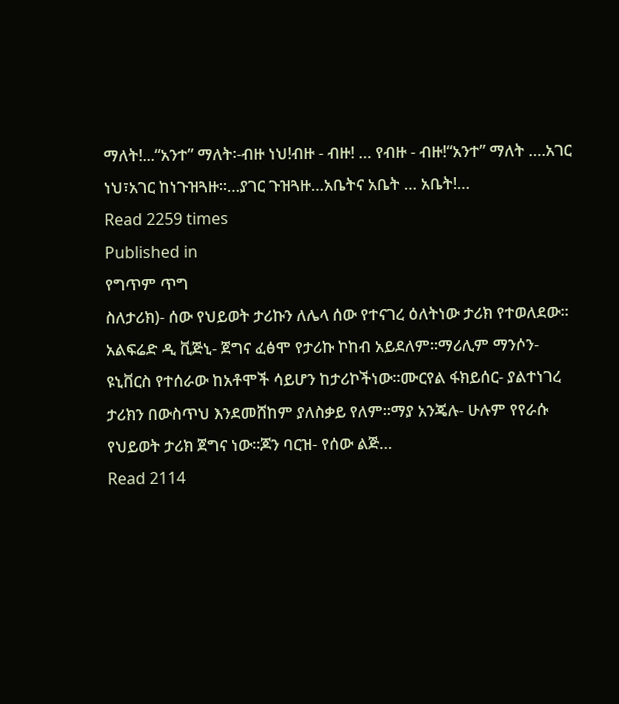ማለት!...“አንተ” ማለት፡-ብዙ ነህ!ብዙ - ብዙ! … የብዙ - ብዙ!“አንተ” ማለት ….አገር ነህ፣አገር ከነጉዝጓዙ፡፡…ያገር ጉዝጓዙ…አቤትና አቤት … አቤት!…
Read 2259 times
Published in
የግጥም ጥግ
ስለታሪክ)- ሰው የህይወት ታሪኩን ለሌላ ሰው የተናገረ ዕለትነው ታሪክ የተወለደው፡፡አልፍሬድ ዲ ቪጅኒ- ጀግና ፈፅሞ የታሪኩ ኮከብ አይደለም፡፡ማሪሊም ማንሶን- ዩኒቨርስ የተሰራው ከአቶሞች ሳይሆን ከታሪኮችነው፡፡ሙርየል ፋክይሰር- ያልተነገረ ታሪክን በውስጥህ እንደመሸከም ያለስቃይ የለም፡፡ማያ አንጄሉ- ሁሉም የየራሱ የህይወት ታሪክ ጀግና ነው፡፡ጆን ባርዝ- የሰው ልጅ…
Read 2114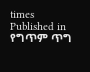times
Published in
የግጥም ጥግ